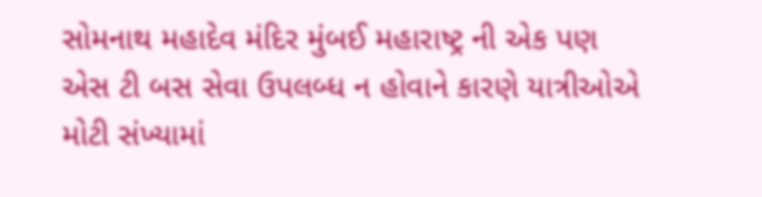સોમનાથ મહાદેવ મંદિર મુંબઈ મહારાષ્ટ્ર ની એક પણ એસ ટી બસ સેવા ઉપલબ્ધ ન હોવાને કારણે યાત્રીઓએ મોટી સંખ્યામાં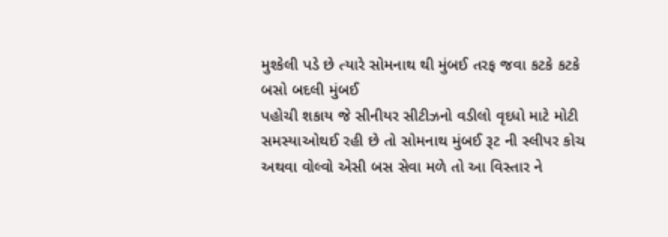મુશ્કેલી પડે છે ત્યારે સોમનાથ થી મુંબઈ તરફ જવા કટકે કટકે બસો બદલી મુંબઈ
પહોચી શકાય જે સીનીયર સીટીઝનો વડીલો વૃદધો માટે મોટી સમસ્યાઓથઈ રહી છે તો સોમનાથ મુંબઈ રૂટ ની સ્લીપર કોચ અથવા વોલ્વો એસી બસ સેવા મળે તો આ વિસ્તાર ને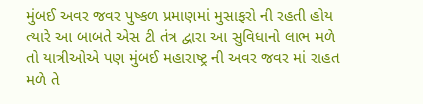મુંબઈ અવર જવર પુષ્કળ પ્રમાણમાં મુસાફરો ની રહતી હોય ત્યારે આ બાબતે એસ ટી તંત્ર દ્વારા આ સુવિધાનો લાભ મળે તો યાત્રીઓએ પણ મુંબઈ મહારાષ્ટ્ર ની અવર જવર માં રાહત મળે તે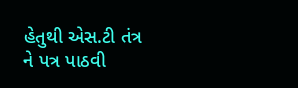હેતુથી એસ.ટી તંત્ર ને પત્ર પાઠવી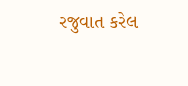રજુવાત કરેલ